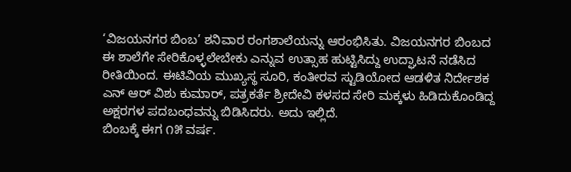‘ವಿಜಯನಗರ ಬಿಂಬ’ ಶನಿವಾರ ರಂಗಶಾಲೆಯನ್ನು ಆರಂಭಿಸಿತು. ವಿಜಯನಗರ ಬಿಂಬದ ಈ ಶಾಲೆಗೇ ಸೇರಿಕೊಳ್ಳಲೇಬೇಕು ಎನ್ನುವ ಉತ್ಸಾಹ ಹುಟ್ಟಿಸಿದ್ದು ಉದ್ಘಾಟನೆ ನಡೆಸಿದ ರೀತಿಯಿಂದ. ಈಟಿವಿಯ ಮುಖ್ಯಸ್ಥ ಸೂರಿ, ಕಂತೀರವ ಸ್ಟುಡಿಯೋದ ಆಡಳಿತ ನಿರ್ದೇಶಕ ಎನ್ ಆರ್ ವಿಶು ಕುಮಾರ್, ಪತ್ರಕರ್ತೆ ಶ್ರೀದೇವಿ ಕಳಸದ ಸೇರಿ ಮಕ್ಕಳು ಹಿಡಿದುಕೊಂಡಿದ್ದ ಅಕ್ಷರಗಳ ಪದಬಂಧವನ್ನು ಬಿಡಿಸಿದರು. ಅದು ಇಲ್ಲಿದೆ.
ಬಿಂಬಕ್ಕೆ ಈಗ ೧೫ ವರ್ಷ.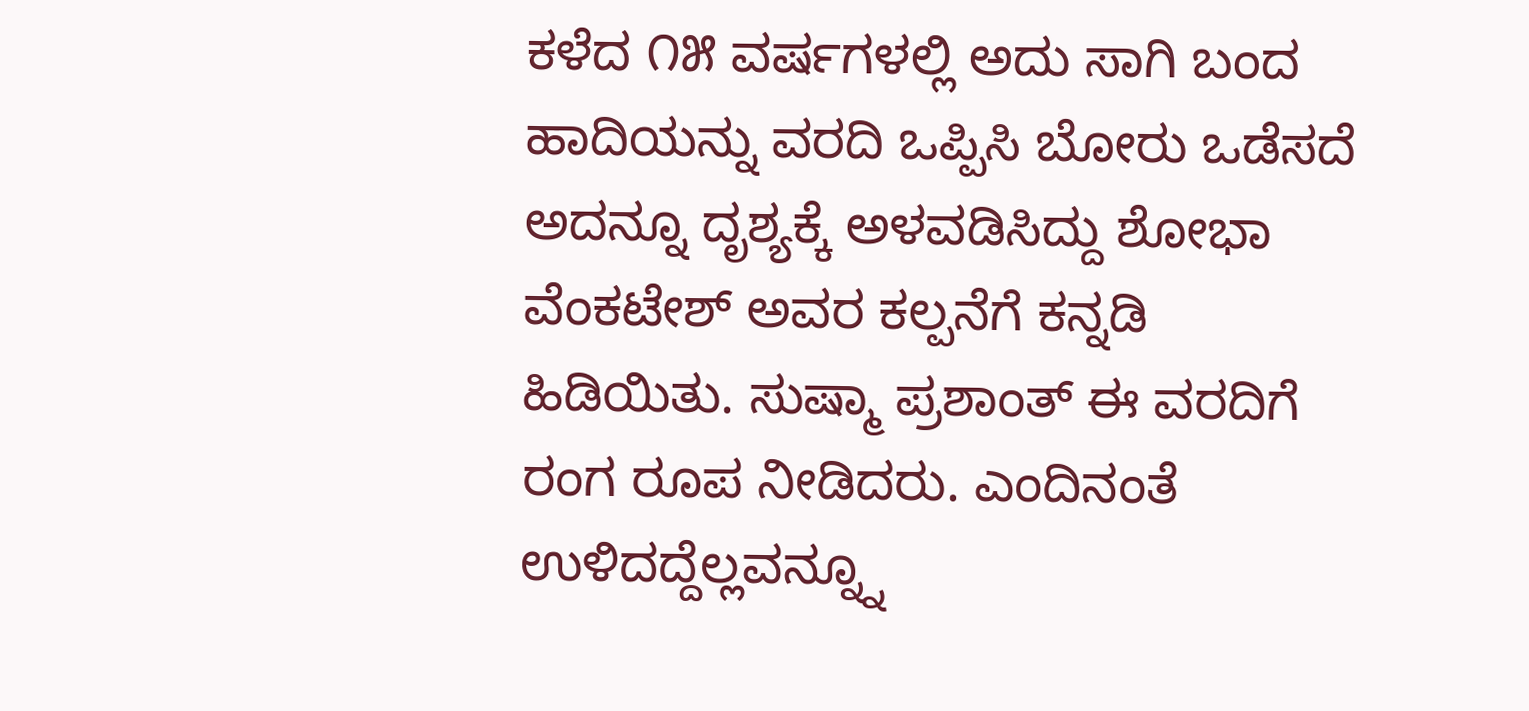ಕಳೆದ ೧೫ ವರ್ಷಗಳಲ್ಲಿ ಅದು ಸಾಗಿ ಬಂದ ಹಾದಿಯನ್ನು ವರದಿ ಒಪ್ಪಿಸಿ ಬೋರು ಒಡೆಸದೆ ಅದನ್ನೂ ದೃಶ್ಯಕ್ಕೆ ಅಳವಡಿಸಿದ್ದು ಶೋಭಾ ವೆಂಕಟೇಶ್ ಅವರ ಕಲ್ಪನೆಗೆ ಕನ್ನಡಿ ಹಿಡಿಯಿತು. ಸುಷ್ಮಾ ಪ್ರಶಾಂತ್ ಈ ವರದಿಗೆ ರಂಗ ರೂಪ ನೀಡಿದರು. ಎಂದಿನಂತೆ ಉಳಿದದ್ದೆಲ್ಲವನ್ನ್ನೂ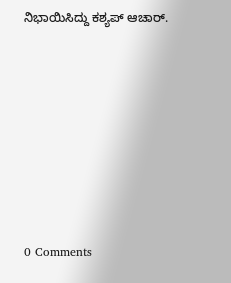ನಿಭಾಯಿಸಿದ್ದು ಕಶ್ಯಪ್ ಆಚಾರ್.












0 Comments